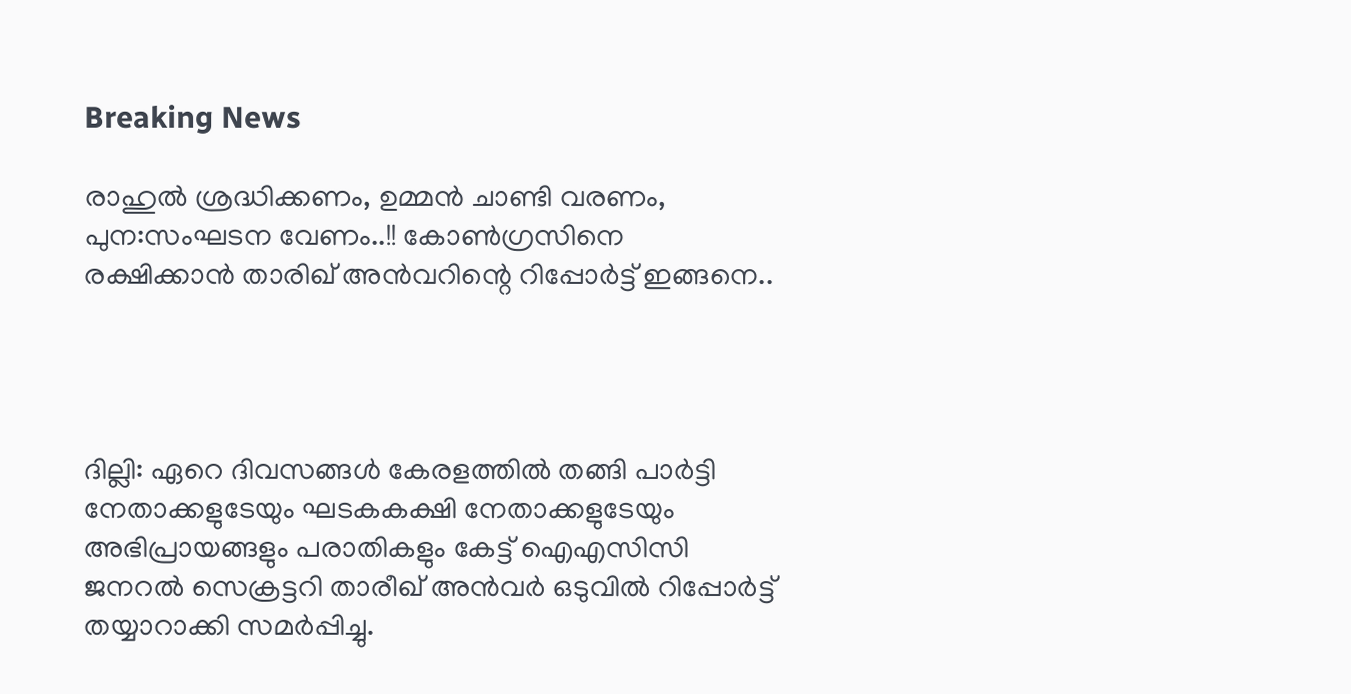Breaking News

രാഹുൽ ശ്രദ്ധിക്കണം, ഉമ്മൻ ചാണ്ടി വരണം, പുന:സംഘടന വേണം..!! കോൺഗ്രസിനെ രക്ഷിക്കാൻ താരിഖ് അൻവറിന്റെ റിപ്പോർട്ട് ഇങ്ങനെ..




ദില്ലി: ഏറെ ദിവസങ്ങള്‍ കേരളത്തില്‍ തങ്ങി പാര്‍ട്ടി നേതാക്കളുടേയും ഘടകകക്ഷി നേതാക്കളുടേയും അഭിപ്രായങ്ങളും പരാതികളും കേട്ട് ഐഎസിസി ജനറല്‍ സെക്രട്ടറി താരീഖ് അന്‍വര്‍ ഒടുവില്‍ റിപ്പോര്‍ട്ട് തയ്യാറാക്കി സമര്‍പ്പിച്ചു.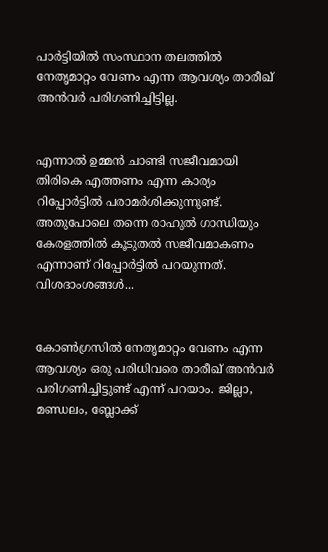പാര്‍ട്ടിയില്‍ സംസ്ഥാന തലത്തില്‍ നേതൃമാറ്റം വേണം എന്ന ആവശ്യം താരീഖ് അന്‍വര്‍ പരിഗണിച്ചിട്ടില്ല.


എന്നാല്‍ ഉമ്മന്‍ ചാണ്ടി സജീവമായി തിരികെ എത്തണം എന്ന കാര്യം റിപ്പോര്‍ട്ടില്‍ പരാമര്‍ശിക്കുന്നുണ്ട്. അതുപോലെ തന്നെ രാഹുല്‍ ഗാന്ധിയും കേരളത്തില്‍ കൂടുതല്‍ സജീവമാകണം എന്നാണ് റിപ്പോര്‍ട്ടില്‍ പറയുന്നത്. വിശദാംശങ്ങള്‍...


കോണ്‍ഗ്രസില്‍ നേതൃമാറ്റം വേണം എന്ന ആവശ്യം ഒരു പരിധിവരെ താരീഖ് അന്‍വര്‍ പരിഗണിച്ചിട്ടുണ്ട് എന്ന് പറയാം. ജില്ലാ, മണ്ഡലം, ബ്ലോക്ക്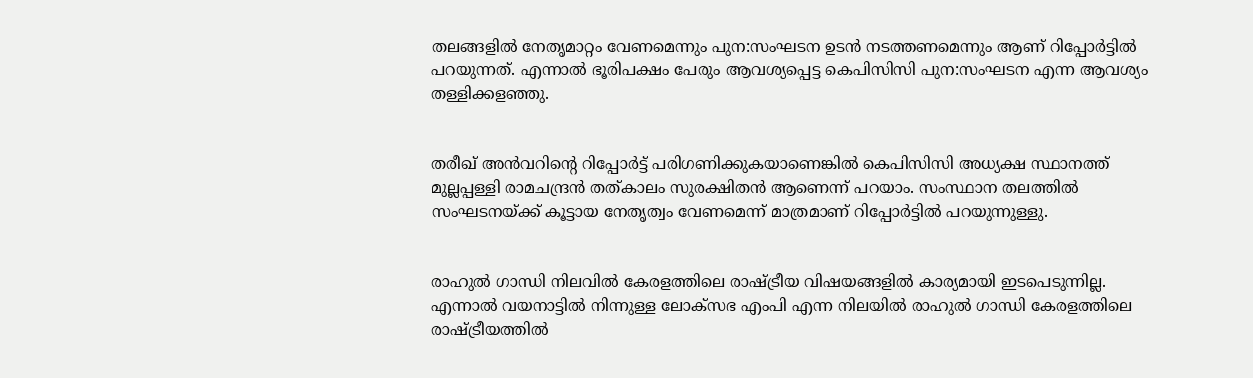തലങ്ങളില്‍ നേതൃമാറ്റം വേണമെന്നും പുന:സംഘടന ഉടന്‍ നടത്തണമെന്നും ആണ് റിപ്പോര്‍ട്ടില്‍ പറയുന്നത്. എന്നാല്‍ ഭൂരിപക്ഷം പേരും ആവശ്യപ്പെട്ട കെപിസിസി പുന:സംഘടന എന്ന ആവശ്യം തള്ളിക്കളഞ്ഞു.


തരീഖ് അന്‍വറിന്റെ റിപ്പോര്‍ട്ട് പരിഗണിക്കുകയാണെങ്കില്‍ കെപിസിസി അധ്യക്ഷ സ്ഥാനത്ത് മുല്ലപ്പള്ളി രാമചന്ദ്രന്‍ തത്കാലം സുരക്ഷിതന്‍ ആണെന്ന് പറയാം. സംസ്ഥാന തലത്തില്‍ സംഘടനയ്ക്ക് കൂട്ടായ നേതൃത്വം വേണമെന്ന് മാത്രമാണ് റിപ്പോര്‍ട്ടില്‍ പറയുന്നുള്ളു.


രാഹുല്‍ ഗാന്ധി നിലവില്‍ കേരളത്തിലെ രാഷ്ട്രീയ വിഷയങ്ങളില്‍ കാര്യമായി ഇടപെടുന്നില്ല. എന്നാല്‍ വയനാട്ടില്‍ നിന്നുള്ള ലോക്‌സഭ എംപി എന്ന നിലയില്‍ രാഹുല്‍ ഗാന്ധി കേരളത്തിലെ രാഷ്ട്രീയത്തില്‍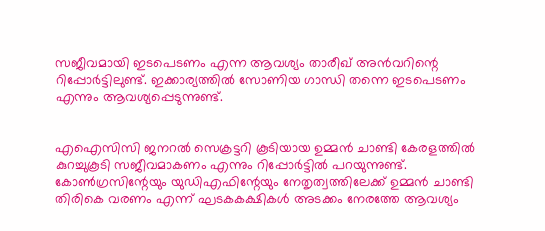സജീവമായി ഇടപെടണം എന്ന ആവശ്യം താരീഖ് അന്‍വറിന്റെ റിപ്പോര്‍ട്ടിലുണ്ട്. ഇക്കാര്യത്തില്‍ സോണിയ ഗാന്ധി തന്നെ ഇടപെടണം എന്നും ആവശ്യപ്പെടുന്നുണ്ട്.


എഐസിസി ജനറല്‍ സെക്രട്ടറി കൂടിയായ ഉമ്മന്‍ ചാണ്ടി കേരളത്തില്‍ കുറച്ചുകൂടി സജീവമാകണം എന്നും റിപ്പോര്‍ട്ടില്‍ പറയുന്നുണ്ട്. കോണ്‍ഗ്രസിന്റേയും യുഡിഎഫിന്റേയും നേതൃത്വത്തിലേക്ക് ഉമ്മന്‍ ചാണ്ടി തിരികെ വരണം എന്ന് ഘടകകക്ഷികള്‍ അടക്കം നേരത്തേ ആവശ്യം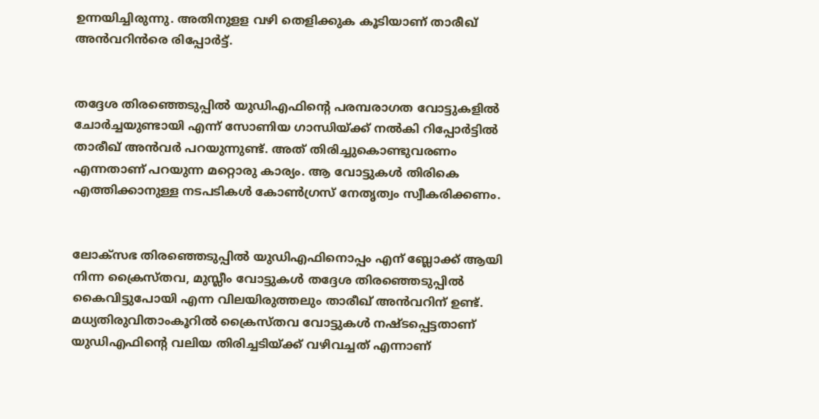ഉന്നയിച്ചിരുന്നു. അതിനുളള വഴി തെളിക്കുക കൂടിയാണ് താരീഖ് അന്‍വറിന്‍രെ രിപ്പോര്‍ട്ട്.


തദ്ദേശ തിരഞ്ഞെടുപ്പില്‍ യുഡിഎഫിന്റെ പരമ്പരാഗത വോട്ടുകളില്‍ ചോര്‍ച്ചയുണ്ടായി എന്ന് സോണിയ ഗാന്ധിയ്ക്ക് നല്‍കി റിപ്പോര്‍ട്ടില്‍ താരീഖ് അന്‍വര്‍ പറയുന്നുണ്ട്. അത് തിരിച്ചുകൊണ്ടുവരണം എന്നതാണ് പറയുന്ന മറ്റൊരു കാര്യം. ആ വോട്ടുകള്‍ തിരികെ എത്തിക്കാനുള്ള നടപടികള്‍ കോണ്‍ഗ്രസ് നേതൃത്വം സ്വീകരിക്കണം.


ലോക്‌സഭ തിരഞ്ഞെടുപ്പില്‍ യുഡിഎഫിനൊപ്പം എന് ബ്ലോക്ക് ആയി നിന്ന ക്രൈസ്തവ, മുസ്ലീം വോട്ടുകള്‍ തദ്ദേശ തിരഞ്ഞെടുപ്പില്‍ കൈവിട്ടുപോയി എന്ന വിലയിരുത്തലും താരീഖ് അന്‍വറിന് ഉണ്ട്. മധ്യതിരുവിതാംകൂറില്‍ ക്രൈസ്തവ വോട്ടുകള്‍ നഷ്ടപ്പെട്ടതാണ് യുഡിഎഫിന്റെ വലിയ തിരിച്ചടിയ്ക്ക് വഴിവച്ചത് എന്നാണ്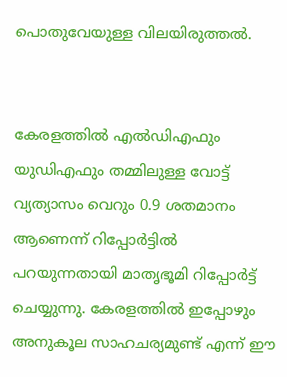പൊതുവേയുള്ള വിലയിരുത്തല്‍.


കേരളത്തില്‍ എല്‍ഡിഎഫും യുഡിഎഫും തമ്മിലുള്ള വോട്ട് വ്യത്യാസം വെറും 0.9 ശതമാനം ആണെന്ന് റിപ്പോര്‍ട്ടില്‍ പറയുന്നതായി മാതൃഭൂമി റിപ്പോര്‍ട്ട് ചെയ്യുന്നു. കേരളത്തില്‍ ഇപ്പോഴും അനുകൂല സാഹചര്യമുണ്ട് എന്ന് ഈ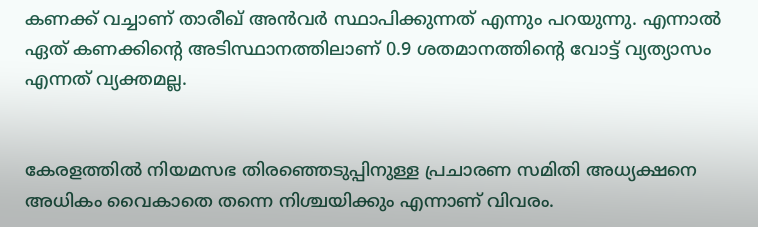കണക്ക് വച്ചാണ് താരീഖ് അന്‍വര്‍ സ്ഥാപിക്കുന്നത് എന്നും പറയുന്നു. എന്നാല്‍ ഏത് കണക്കിന്റെ അടിസ്ഥാനത്തിലാണ് 0.9 ശതമാനത്തിന്റെ വോട്ട് വ്യത്യാസം എന്നത് വ്യക്തമല്ല.


കേരളത്തില്‍ നിയമസഭ തിരഞ്ഞെടുപ്പിനുള്ള പ്രചാരണ സമിതി അധ്യക്ഷനെ അധികം വൈകാതെ തന്നെ നിശ്ചയിക്കും എന്നാണ് വിവരം.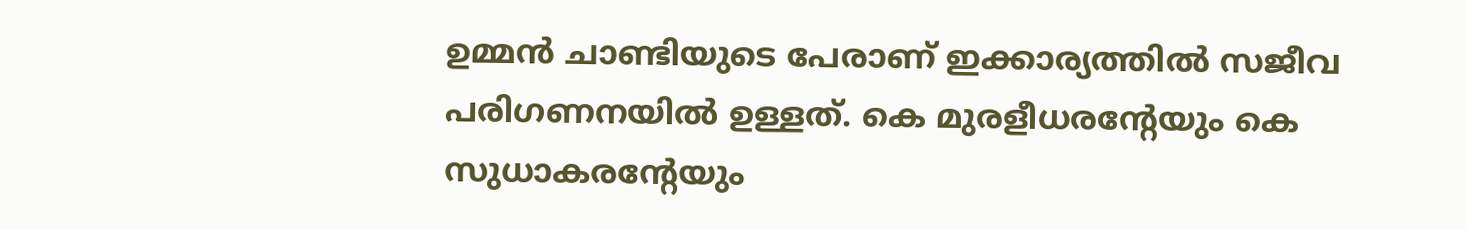ഉമ്മന്‍ ചാണ്ടിയുടെ പേരാണ് ഇക്കാര്യത്തില്‍ സജീവ പരിഗണനയില്‍ ഉള്ളത്. കെ മുരളീധരന്റേയും കെ സുധാകരന്റേയും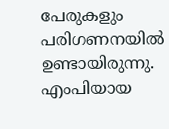പേരുകളും പരിഗണനയില്‍ ഉണ്ടായിരുന്നു. എംപിയായ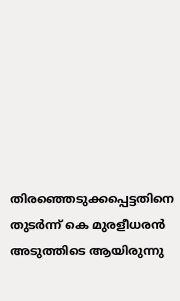തിരഞ്ഞെടുക്കപ്പെട്ടതിനെ തുടര്‍ന്ന് കെ മുരളീധരന്‍ അടുത്തിടെ ആയിരുന്നു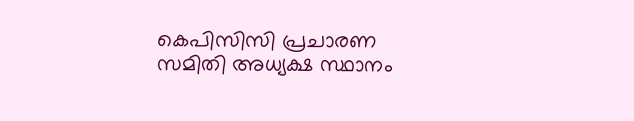കെപിസിസി പ്രചാരണ സമിതി അധ്യക്ഷ സ്ഥാനം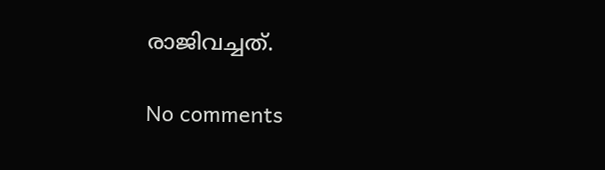രാജിവച്ചത്.

No comments